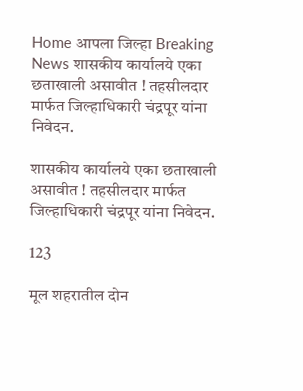Home आपला जिल्हा Breaking News शासकीय कार्यालये एका छताखाली असावीत ! तहसीलदार मार्फत जिल्हाधिकारी चंद्रपूर यांना निवेदन.

शासकीय कार्यालये एका छताखाली असावीत ! तहसीलदार मार्फत जिल्हाधिकारी चंद्रपूर यांना निवेदन.

123

मूल शहरातील दोन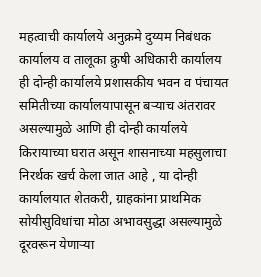महत्वाची कार्यालये अनुक्रमे दुय्यम निबंधक कार्यालय व तालूका क्रुषी अधिकारी कार्यालय ही दोन्ही कार्यालये प्रशासकीय भवन व पंचायत समितीच्या कार्यालयापासून बऱ्याच अंतरावर असल्यामुळे आणि ही दोन्ही कार्यालये किरायाच्या घरात असून शासनाच्या महसुलाचा निरर्थक खर्च केला जात आहे , या दोन्ही कार्यालयात शेतकरी, ग्राहकांना प्राथमिक सोयीसुविधांचा मोठा अभावसुद्धा असल्यामुळे दूरवरून येणाऱ्या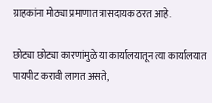ग्राहकांना मोठ्या प्रमाणात त्रासदायक ठरत आहे.

छोट्या छोट्या कारणांमुळे या कार्यालयातून त्या कार्यालयात पायपीट करावी लागत असते,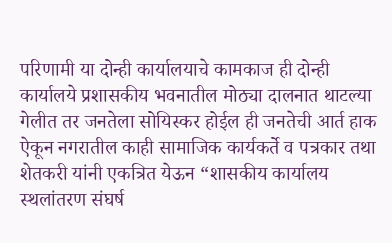परिणामी या दोन्ही कार्यालयाचे कामकाज ही दोन्ही कार्यालये प्रशासकीय भवनातील मोठ्या दालनात थाटल्या गेलीत तर जनतेला सोयिस्कर होईल ही जनतेची आर्त हाक ऐकून नगरातील काही सामाजिक कार्यकर्ते व पत्रकार तथा शेतकरी यांनी एकत्रित येऊन “शासकीय कार्यालय स्थलांतरण संघर्ष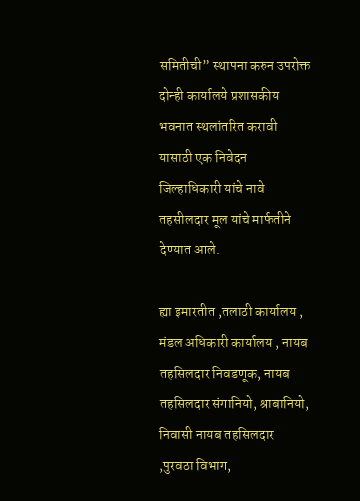समितीची” स्थापना करुन उपरोक्त दोन्ही कार्यालये प्रशासकीय भवनात स्थलांतरित करावी यासाठी एक निवेदन जिल्हाधिकारी यांचे नावे तहसीलदार मूल यांचे मार्फतीने देण्यात आले.

ह्या इमारतीत ,तलाठी कार्यालय , मंडल अधिकारी कार्यालय , नायब तहसिलदार निवडणूक, नायब तहसिलदार संगानियो, श्राबानियो, निवासी नायब तहसिलदार ,पुरवठा विभाग,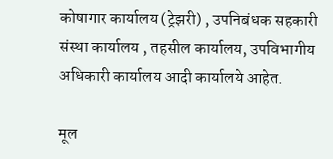कोषागार कार्यालय (ट्रेझरी) , उपनिबंधक सहकारी संस्था कार्यालय , तहसील कार्यालय, उपविभागीय अधिकारी कार्यालय आदी कार्यालये आहेत.

मूल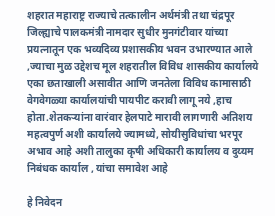शहरात महाराष्ट्र राज्याचे तत्कालीन अर्थमंत्री तथा चंद्रपूर जिल्ह्याचे पालकमंत्री नामदार सुधीर मुनगंटीवार यांच्या प्रयत्नातून एक भव्यदिव्य प्रशासकीय भवन उभारण्यात आले ,ज्याचा मुळ उद्देशच मूल शहरातील विविध शासकीय कार्यालये एका छताखाली असावीत आणि जनतेला विविध कामासाठी वेगवेगळ्या कार्यालयांची पायपीट करावी लागू नये ,हाच होता.शेतकऱ्यांना वारंवार हेलपाटे मारावी लागणारी अतिशय महत्वपुर्ण अशी कार्यालये ज्यामध्ये, सोयीसुविधांचा भरपूर अभाव आहे अशी तालुका कृषी अधिकारी कार्यालय व दुय्यम निबंधक कार्याल , यांचा समावेश आहे

हे निवेदन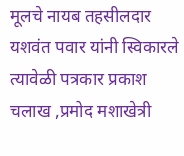मूलचे नायब तहसीलदार यशवंत पवार यांनी स्विकारले त्यावेळी पत्रकार प्रकाश चलाख ,प्रमोद मशाखेत्री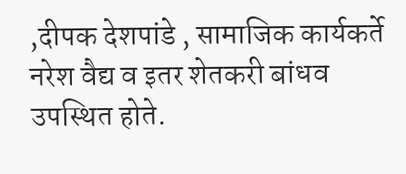,दीपक देशपांडे , सामाजिक कार्यकर्ते नरेश वैद्य व इतर शेतकरी बांधव उपस्थित होते.